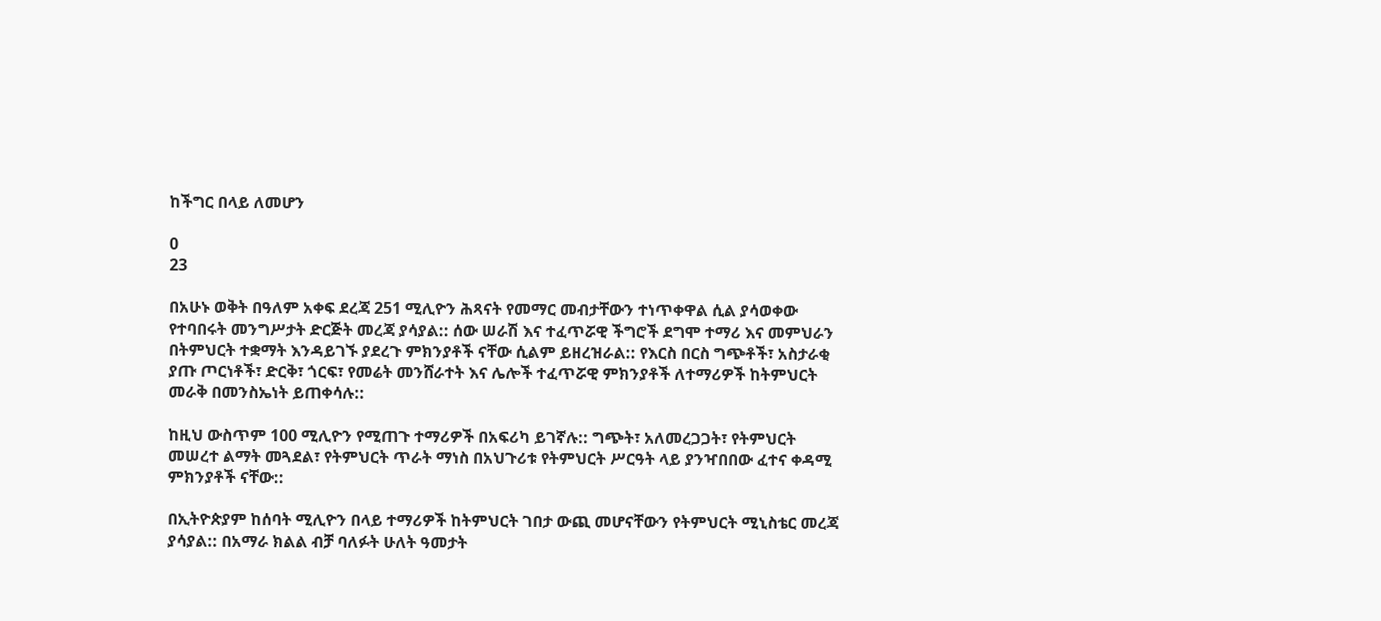ከችግር በላይ ለመሆን

0
23

በአሁኑ ወቅት በዓለም አቀፍ ደረጃ 251 ሚሊዮን ሕጻናት የመማር መብታቸውን ተነጥቀዋል ሲል ያሳወቀው የተባበሩት መንግሥታት ድርጅት መረጃ ያሳያል:: ሰው ሠራሽ እና ተፈጥሯዊ ችግሮች ደግሞ ተማሪ እና መምህራን በትምህርት ተቋማት እንዳይገኙ ያደረጉ ምክንያቶች ናቸው ሲልም ይዘረዝራል:: የእርስ በርስ ግጭቶች፣ አስታራቂ ያጡ ጦርነቶች፣ ድርቅ፣ ጎርፍ፣ የመሬት መንሸራተት እና ሌሎች ተፈጥሯዊ ምክንያቶች ለተማሪዎች ከትምህርት መራቅ በመንስኤነት ይጠቀሳሉ::

ከዚህ ውስጥም 100 ሚሊዮን የሚጠጉ ተማሪዎች በአፍሪካ ይገኛሉ:: ግጭት፣ አለመረጋጋት፣ የትምህርት መሠረተ ልማት መጓደል፣ የትምህርት ጥራት ማነስ በአህጉሪቱ የትምህርት ሥርዓት ላይ ያንዣበበው ፈተና ቀዳሚ ምክንያቶች ናቸው::

በኢትዮጵያም ከሰባት ሚሊዮን በላይ ተማሪዎች ከትምህርት ገበታ ውጪ መሆናቸውን የትምህርት ሚኒስቴር መረጃ ያሳያል:: በአማራ ክልል ብቻ ባለፉት ሁለት ዓመታት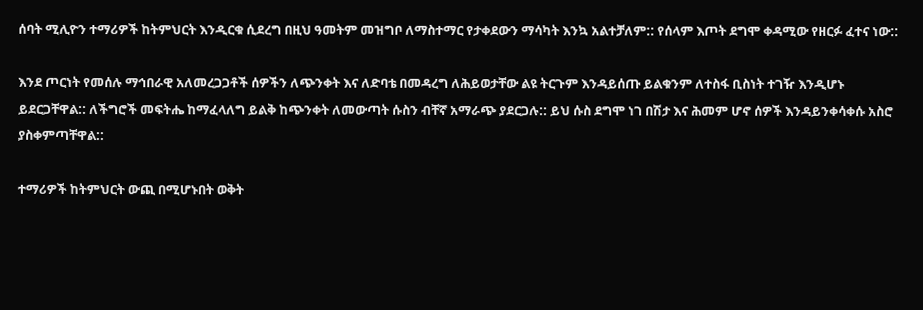ሰባት ሚሊዮን ተማሪዎች ከትምህርት እንዲርቁ ሲደረግ በዚህ ዓመትም መዝግቦ ለማስተማር የታቀደውን ማሳካት እንኳ አልተቻለም:: የሰላም እጦት ደግሞ ቀዳሚው የዘርፉ ፈተና ነው::

እንደ ጦርነት የመሰሉ ማኅበራዊ አለመረጋጋቶች ሰዎችን ለጭንቀት እና ለድባቴ በመዳረግ ለሕይወታቸው ልዩ ትርጉም እንዳይሰጡ ይልቁንም ለተስፋ ቢስነት ተገዥ እንዲሆኑ ይደርጋቸዋል:: ለችግሮች መፍትሔ ከማፈላለግ ይልቅ ከጭንቀት ለመውጣት ሱስን ብቸኛ አማራጭ ያደርጋሉ:: ይህ ሱስ ደግሞ ነገ በሽታ እና ሕመም ሆኖ ሰዎች እንዳይንቀሳቀሱ አስሮ ያስቀምጣቸዋል::

ተማሪዎች ከትምህርት ውጪ በሚሆኑበት ወቅት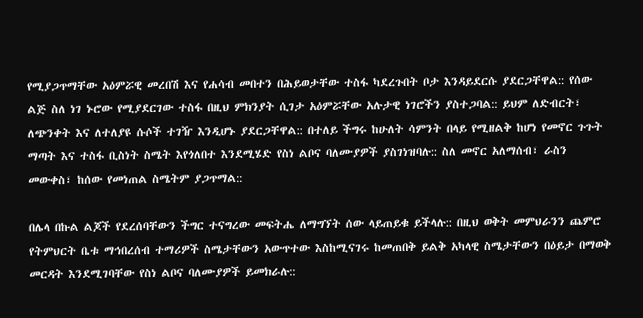የሚያጋጥማቸው አዕምሯዊ መረበሽ እና የሐሳብ መበተን በሕይወታቸው ተስፋ ካደረጉበት ቦታ እንዳይደርሱ ያደርጋቸዋል:: የሰው ልጅ ስለ ነገ ኑሮው የሚያደርገው ተስፋ በዚህ ምክንያት ሲገታ አዕምሯቸው አሉታዊ ነገሮችን ያስተጋባል:: ይህም ለድብርት፣ ለጭንቀት እና ለተለያዩ ሱሶች ተገዥ እንዲሆኑ ያደርጋቸዋል:: በተለይ ችግሩ ከሁለት ሳምንት በላይ የሚዘልቅ ከሆነ የመኖር ጉጉት ማጣት እና ተስፋ ቢስነት ስሜት እየጎለበተ እንደሚሄድ የስነ ልቦና ባለሙያዎች ያስገነዝባሉ:: ስለ መኖር አለማሰብ፣ ራስን መውቀስ፣ ከሰው የመነጠል ስሜትም ያጋጥማል::

በሌላ በኩል ልጆች የደረሰባቸውን ችግር ተናግረው መፍትሔ ለማግኘት ሰው ላይጠይቁ ይችላሉ:: በዚህ ወቅት መምህራንን ጨምሮ የትምህርት ቤቱ ማኅበረሰብ ተማሪዎች ስሜታቸውን አውጥተው እስከሚናገሩ ከመጠበቅ ይልቅ አካላዊ ስሜታቸውን በዕይታ በማወቅ መርዳት እንደሚገባቸው የስነ ልቦና ባለሙያዎች ይመክራሉ::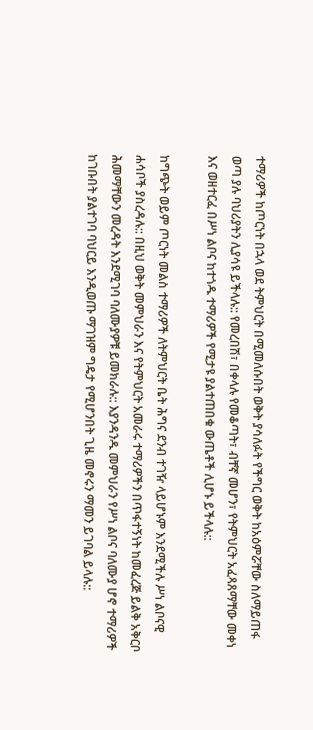ተማሪዎች ከጦርነት በኋላ ወደ ትምህርት በሚመለሱበት ወቅት ያሳለፉት የችግር ወቅት ከአዕምሯቸው ስለማይጠፋ ወጣ ያሉ ባህሪያትን ሊያሳዩ ይችላሉ:: የመረበሽ፣ በቀላሉ የመቆጣት፣ ብቸኛ መሆን፣ የትምህርት አፈጻጸማቸው መቀነ እና ወዘተርፈ በሥነ ልቦና ከተጎዱ ተማሪዎች የሚታዩ ያልተጠበቁ ውጤቶች ሊሆኑ ይችላሉ::

ከግጭት ወይም ጦርነት መልስ ተማሪዎች ለትምህርት ቤት ሕግና ደንብ ተገዥ ላይሆኑም እንደሚችሉ ሥነ ልቦናዊ ሐሳቦች ያስረዳሉ:: በዚህ ወቅት መምህራን እና የትምህርት አመራሩ ተማሪዎችን በጥፋተኝነት ከመፈረጅ ይልቅ አቅርቦ ሕመማቸውን መረዳት እንደሚገባ ባለሙያዎቹ ይመክራሉ:: እያንዳንዱ መምህራን የሥነ ልቦና ባለሙያ ሆኖ ተማሪዎች ከገቡበት ያልተገባ ባህርይ እንዲወጡ ማገዝም ግዴታ የሚሆንበት ጊዜ መኖሩን ማመን ይገባል ይላሉ::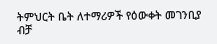ትምህርት ቤት ለተማሪዎች የዕውቀት መገንቢያ ብቻ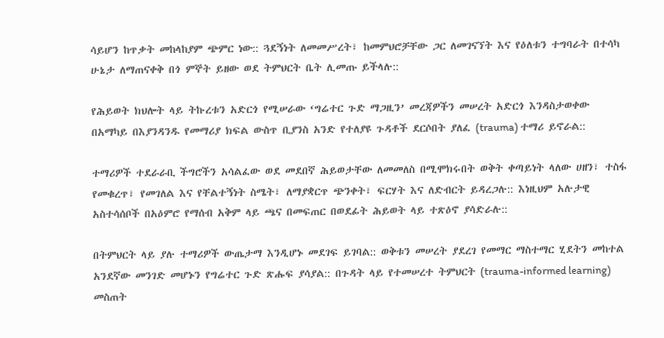ሳይሆን ከጥቃት መከላከያም ጭምር ነው:: ጓደኝነት ለመመሥረት፣ ከመምህሮቻቸው ጋር ለመገናኘት እና የዕለቱን ተግባራት በተሳካ ሁኔታ ለማጠናቀቅ በጎ ምኞት ይዘው ወደ ትምህርት ቤት ሊመጡ ይችላሉ::

የሕይወት ክህሎት ላይ ትኩረቱን አድርጎ የሚሠራው ‘ግሬተር ጉድ ማጋዚን’ መረጃዎችን መሠረት አድርጎ እንዳስታወቀው በአማካይ በእያንዳንዱ የመማሪያ ክፍል ውስጥ ቢያንስ አንድ የተለያዩ ጉዳቶች ደርሶበት ያለፈ (trauma) ተማሪ ይኖራል::

ተማሪዎች ተደራራቢ ችግሮችን አሳልፈው ወደ መደበኛ ሕይወታቸው ለመመለስ በሚሞክሩበት ወቅት ቀጣይነት ላለው ሀዘን፣ ተስፋ የመቁረጥ፣ የመገለል እና የቸልተኝነት ስሜት፣ ለማያቋርጥ ጭንቀት፣ ፍርሃት እና ለድብርት ይዳረጋሉ:: እነዚህም አሉታዊ አስተሳሰቦች በአዕምሮ የማሰብ አቅም ላይ ጫና በመፍጠር በወደፊት ሕይወት ላይ ተጽዕኖ ያሳድራሉ::

በትምህርት ላይ ያሉ ተማሪዎች ውጤታማ እንዲሆኑ መደገፍ ይገባል:: ወቅቱን መሠረት ያደረገ የመማር ማስተማር ሂደትን መከተል አንደኛው መንገድ መሆኑን የግሬተር ጉድ ጽሑፍ ያሳያል:: በጉዳት ላይ የተመሠረተ ትምህርት (trauma-informed learning) መስጠት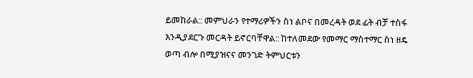ይመከራል:: መምህራን የተማሪዎችን ስነ ልቦና በመረዳት ወደ ፊት ብቻ ተስፋ እንዲያደርጉ መርዳት ይኖርባቸዋል:: ከተለመደው የመማር ማስተማር ስነ ዘዴ ወጣ ብሎ በሚያዝናና መንገድ ትምህርቱን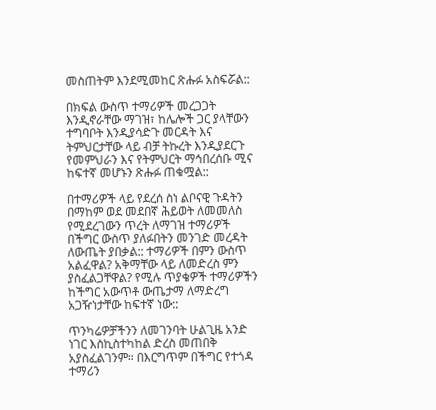መስጠትም እንደሚመከር ጽሑፉ አስፍሯል::

በክፍል ውስጥ ተማሪዎች መረጋጋት እንዲኖራቸው ማገዝ፣ ከሌሎች ጋር ያላቸውን ተግባቦት እንዲያሳድጉ መርዳት እና ትምህርታቸው ላይ ብቻ ትኩረት እንዲያደርጉ የመምህራን እና የትምህርት ማኅበረሰቡ ሚና ከፍተኛ መሆኑን ጽሑፉ ጠቁሟል::

በተማሪዎች ላይ የደረሰ ስነ ልቦናዊ ጉዳትን በማከም ወደ መደበኛ ሕይወት ለመመለስ የሚደረገውን ጥረት ለማገዝ ተማሪዎች በችግር ውስጥ ያለፉበትን መንገድ መረዳት ለውጤት ያበቃል:: ተማሪዎች በምን ውስጥ አልፈዋል? አቅማቸው ላይ ለመድረስ ምን ያስፈልጋቸዋል? የሚሉ ጥያቄዎች ተማሪዎችን ከችግር አውጥቶ ውጤታማ ለማድረግ አጋዥነታቸው ከፍተኛ ነው::

ጥንካሬዎቻችንን ለመገንባት ሁልጊዜ አንድ ነገር እስኪስተካከል ድረስ መጠበቅ አያስፈልገንም። በእርግጥም በችግር የተጎዳ ተማሪን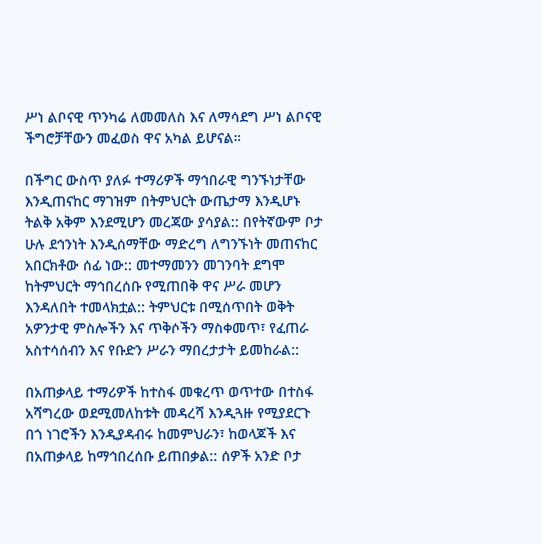ሥነ ልቦናዊ ጥንካሬ ለመመለስ እና ለማሳደግ ሥነ ልቦናዊ ችግሮቻቸውን መፈወስ ዋና አካል ይሆናል።

በችግር ውስጥ ያለፉ ተማሪዎች ማኅበራዊ ግንኙነታቸው እንዲጠናከር ማገዝም በትምህርት ውጤታማ እንዲሆኑ ትልቅ አቅም እንደሚሆን መረጃው ያሳያል:: በየትኛውም ቦታ ሁሉ ደኅንነት እንዲሰማቸው ማድረግ ለግንኙነት መጠናከር አበርክቶው ሰፊ ነው:: መተማመንን መገንባት ደግሞ ከትምህርት ማኅበረሰቡ የሚጠበቅ ዋና ሥራ መሆን እንዳለበት ተመላክቷል:: ትምህርቱ በሚሰጥበት ወቅት አዎንታዊ ምስሎችን እና ጥቅሶችን ማስቀመጥ፣ የፈጠራ አስተሳሰብን እና የቡድን ሥራን ማበረታታት ይመከራል::

በአጠቃላይ ተማሪዎች ከተስፋ መቁረጥ ወጥተው በተስፋ አሻግረው ወደሚመለከቱት መዳረሻ እንዲጓዙ የሚያደርጉ በጎ ነገሮችን እንዲያዳብሩ ከመምህራን፣ ከወላጆች እና በአጠቃላይ ከማኅበረሰቡ ይጠበቃል:: ሰዎች አንድ ቦታ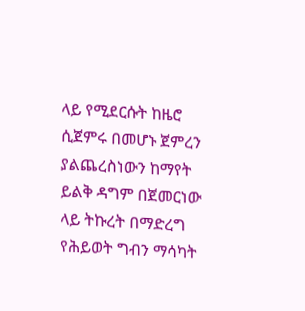ላይ የሚደርሱት ከዜሮ ሲጀምሩ በመሆኑ ጀምረን ያልጨረስነውን ከማየት ይልቅ ዳግም በጀመርነው ላይ ትኩረት በማድረግ የሕይወት ግብን ማሳካት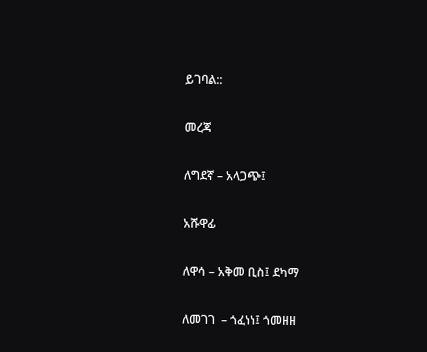ይገባል::

መረጃ

ለግደኛ – አላጋጭ፤

አሹዋፊ

ለዋሳ – አቅመ ቢስ፤ ደካማ

ለመገገ  – ጎፈነነ፤ ጎመዘዘ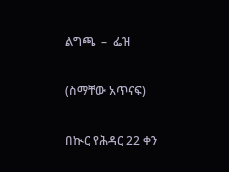ልግጫ  –  ፌዝ

(ስማቸው አጥናፍ)

በኲር የሕዳር 22 ቀን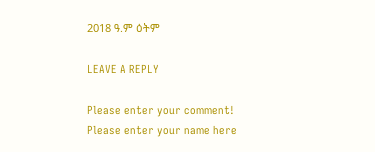2018 ዓ.ም ዕትም

LEAVE A REPLY

Please enter your comment!
Please enter your name here